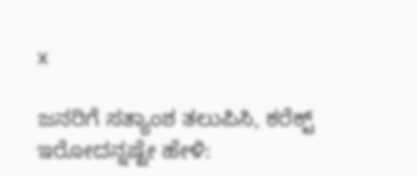x

ಜನರಿಗೆ ಸತ್ಯಾಂಶ ತಲುಪಿಸಿ, ಕರೆಕ್ಟ್ ಇರೋದನ್ನಷ್ಟೇ ಹೇಳಿ: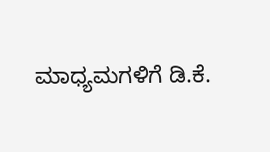ಮಾಧ್ಯಮಗಳಿಗೆ ಡಿ.ಕೆ.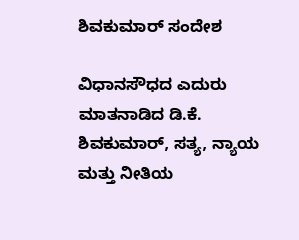ಶಿವಕುಮಾರ್ ಸಂದೇಶ

ವಿಧಾನಸೌಧದ ಎದುರು ಮಾತನಾಡಿದ ಡಿ.ಕೆ. ಶಿವಕುಮಾರ್‌, ಸತ್ಯ, ನ್ಯಾಯ ಮತ್ತು ನೀತಿಯ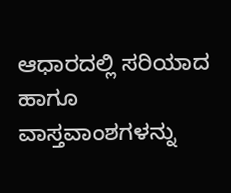ಆಧಾರದಲ್ಲಿ ಸರಿಯಾದ ಹಾಗೂ ವಾಸ್ತವಾಂಶಗಳನ್ನು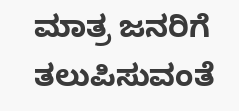ಮಾತ್ರ ಜನರಿಗೆ ತಲುಪಿಸುವಂತೆ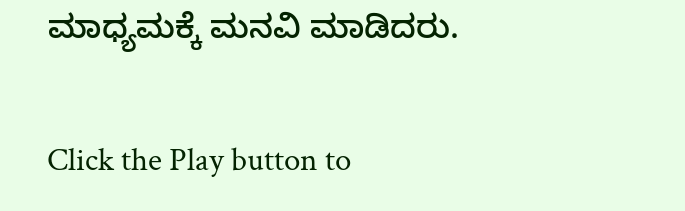ಮಾಧ್ಯಮಕ್ಕೆ ಮನವಿ ಮಾಡಿದರು.


Click the Play button to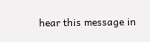hear this message in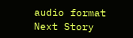audio format
Next Story